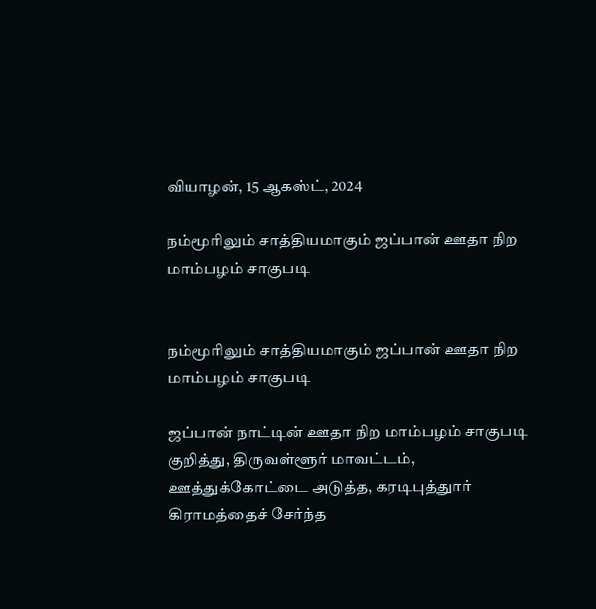வியாழன், 15 ஆகஸ்ட், 2024

நம்மூரிலும் சாத்தியமாகும் ஜப்பான் ஊதா நிற மாம்பழம் சாகுபடி


நம்மூரிலும் சாத்தியமாகும் ஜப்பான் ஊதா நிற மாம்பழம் சாகுபடி

ஜப்பான் நாட்டின் ஊதா நிற மாம்பழம் சாகுபடி குறித்து, திருவள்ளூர் மாவட்டம், ஊத்துக்கோட்டை அடுத்த, கரடிபுத்துார் கிராமத்தைச் சேர்ந்த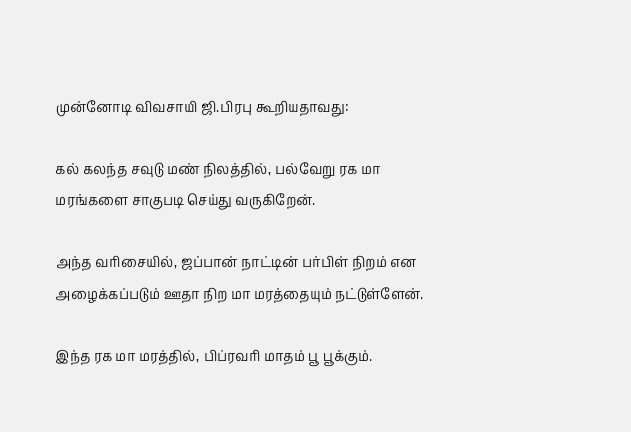முன்னோடி விவசாயி ஜி.பிரபு கூறியதாவது:

கல் கலந்த சவுடு மண் நிலத்தில், பல்வேறு ரக மா மரங்களை சாகுபடி செய்து வருகிறேன்.

அந்த வரிசையில், ஜப்பான் நாட்டின் பர்பிள் நிறம் என அழைக்கப்படும் ஊதா நிற மா மரத்தையும் நட்டுள்ளேன்.

இந்த ரக மா மரத்தில், பிப்ரவரி மாதம் பூ பூக்கும்.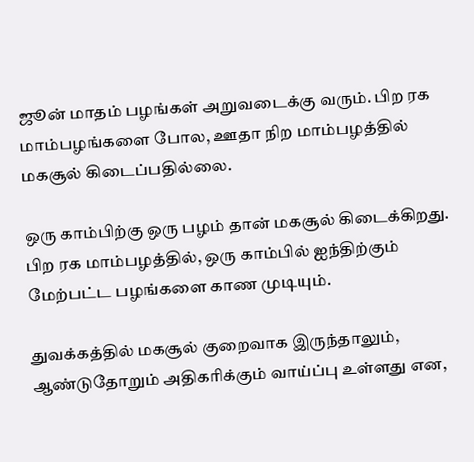ஜூன் மாதம் பழங்கள் அறுவடைக்கு வரும். பிற ரக மாம்பழங்களை போல, ஊதா நிற மாம்பழத்தில் மகசூல் கிடைப்பதில்லை.

ஒரு காம்பிற்கு ஒரு பழம் தான் மகசூல் கிடைக்கிறது. பிற ரக மாம்பழத்தில், ஒரு காம்பில் ஐந்திற்கும் மேற்பட்ட பழங்களை காண முடியும்.

துவக்கத்தில் மகசூல் குறைவாக இருந்தாலும், ஆண்டுதோறும் அதிகரிக்கும் வாய்ப்பு உள்ளது என,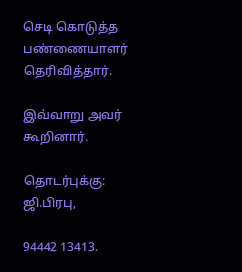செடி கொடுத்த பண்ணையாளர் தெரிவித்தார்.

இவ்வாறு அவர் கூறினார்.

தொடர்புக்கு: ஜி.பிரபு,

94442 13413.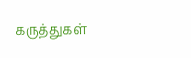கருத்துகள்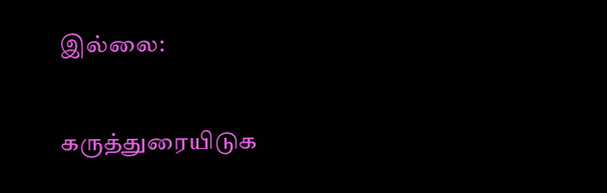இல்லை:

கருத்துரையிடுக